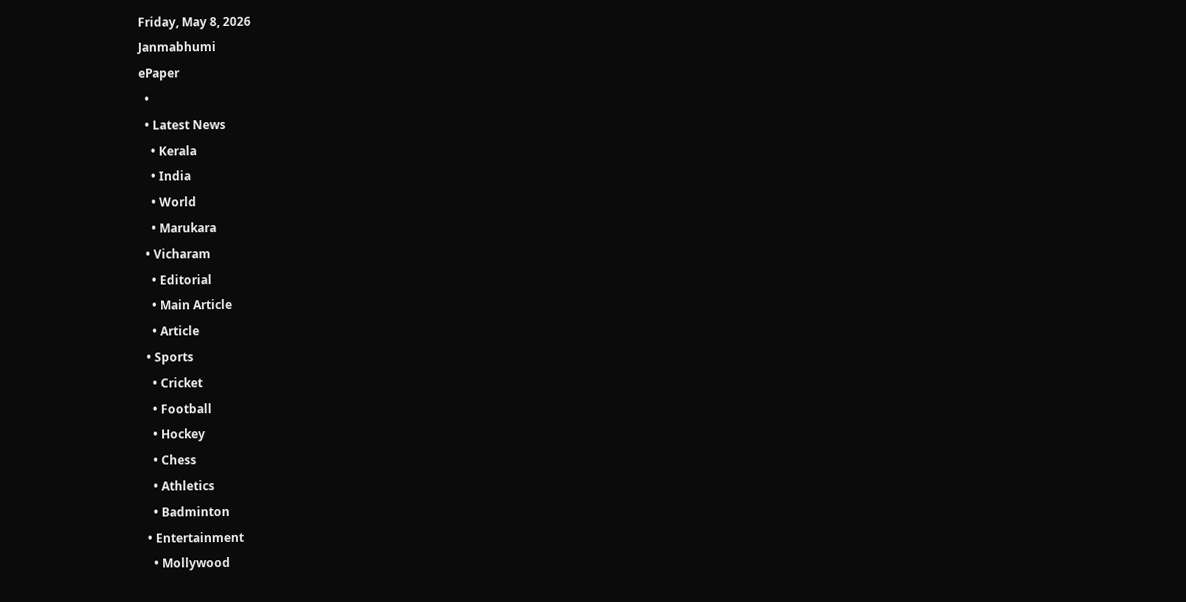Friday, May 8, 2026
Janmabhumi
ePaper
  •
  • Latest News
    • Kerala
    • India
    • World
    • Marukara
  • Vicharam
    • Editorial
    • Main Article
    • Article
  • Sports
    • Cricket
    • Football
    • Hockey
    • Chess
    • Athletics
    • Badminton
  • Entertainment
    • Mollywood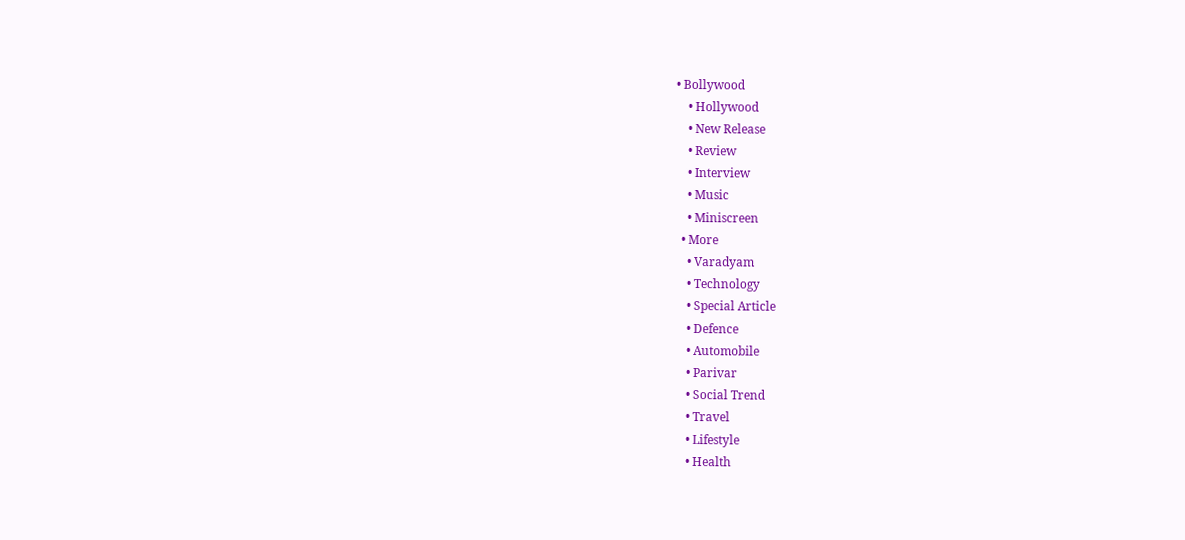• Bollywood
    • Hollywood
    • New Release
    • Review
    • Interview
    • Music
    • Miniscreen
  • More
    • Varadyam
    • Technology
    • Special Article
    • Defence
    • Automobile
    • Parivar
    • Social Trend
    • Travel
    • Lifestyle
    • Health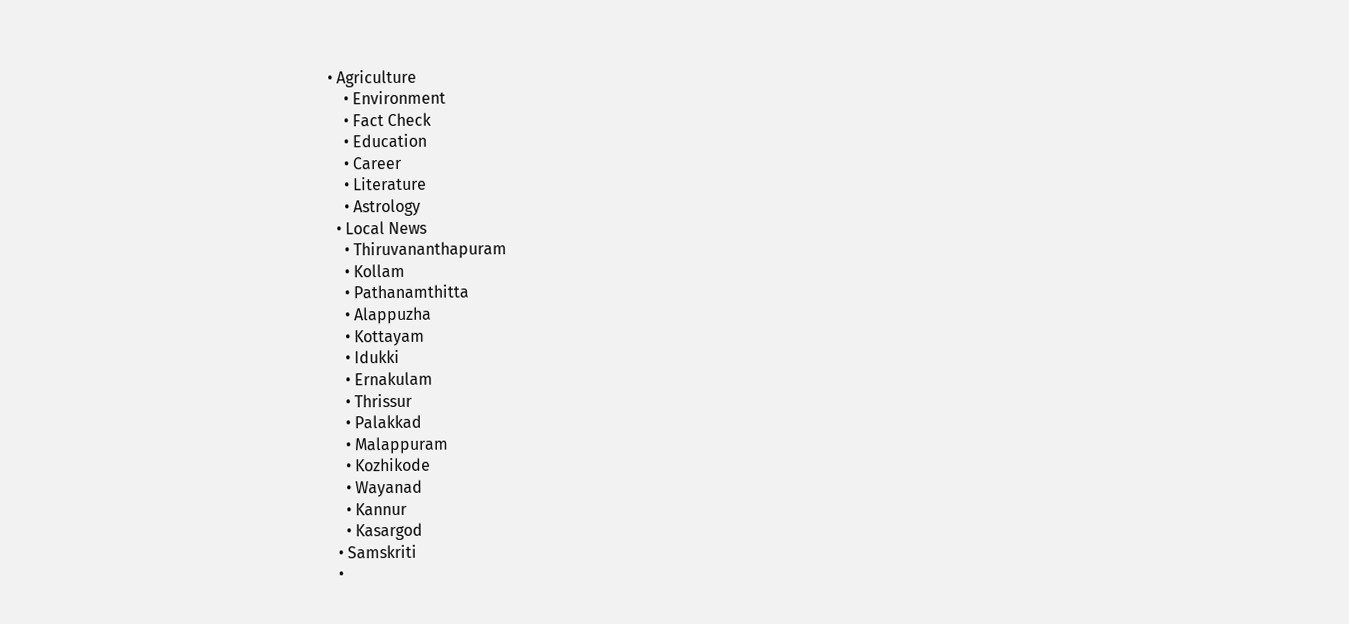• Agriculture
    • Environment
    • Fact Check
    • Education
    • Career
    • Literature
    • Astrology
  • Local News
    • Thiruvananthapuram
    • Kollam
    • Pathanamthitta
    • Alappuzha
    • Kottayam
    • Idukki
    • Ernakulam
    • Thrissur
    • Palakkad
    • Malappuram
    • Kozhikode
    • Wayanad
    • Kannur
    • Kasargod
  • Samskriti
  •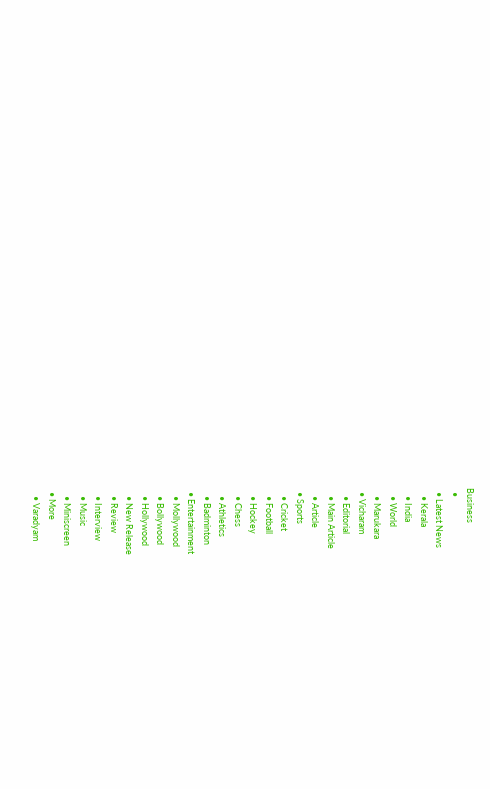Business
  •
  • Latest News
    • Kerala
    • India
    • World
    • Marukara
  • Vicharam
    • Editorial
    • Main Article
    • Article
  • Sports
    • Cricket
    • Football
    • Hockey
    • Chess
    • Athletics
    • Badminton
  • Entertainment
    • Mollywood
    • Bollywood
    • Hollywood
    • New Release
    • Review
    • Interview
    • Music
    • Miniscreen
  • More
    • Varadyam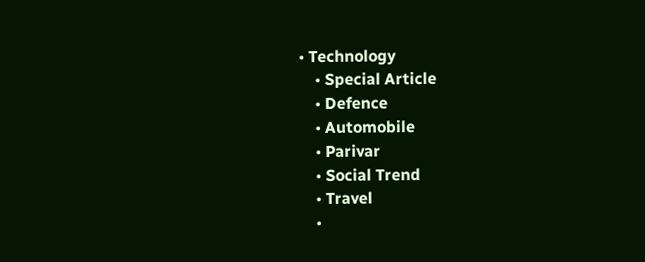• Technology
    • Special Article
    • Defence
    • Automobile
    • Parivar
    • Social Trend
    • Travel
    •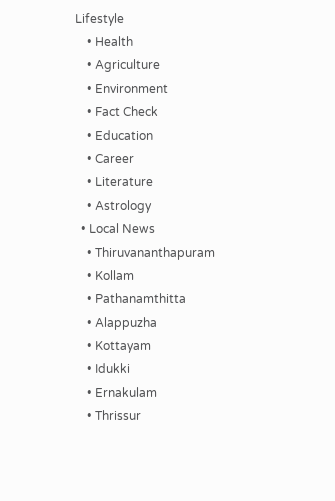Lifestyle
    • Health
    • Agriculture
    • Environment
    • Fact Check
    • Education
    • Career
    • Literature
    • Astrology
  • Local News
    • Thiruvananthapuram
    • Kollam
    • Pathanamthitta
    • Alappuzha
    • Kottayam
    • Idukki
    • Ernakulam
    • Thrissur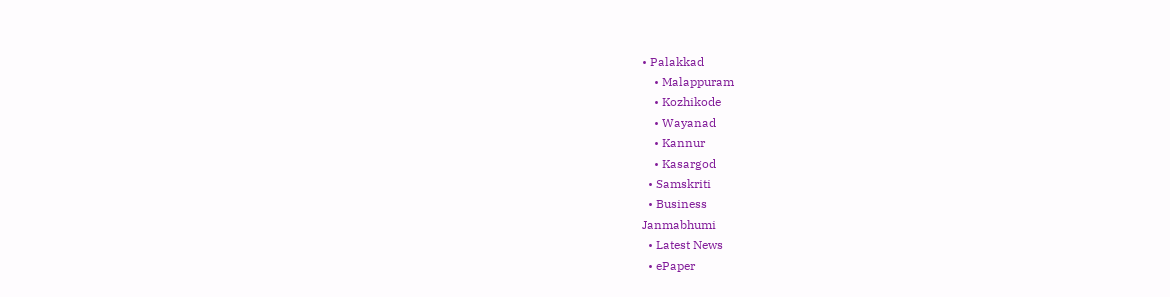• Palakkad
    • Malappuram
    • Kozhikode
    • Wayanad
    • Kannur
    • Kasargod
  • Samskriti
  • Business
Janmabhumi
  • Latest News
  • ePaper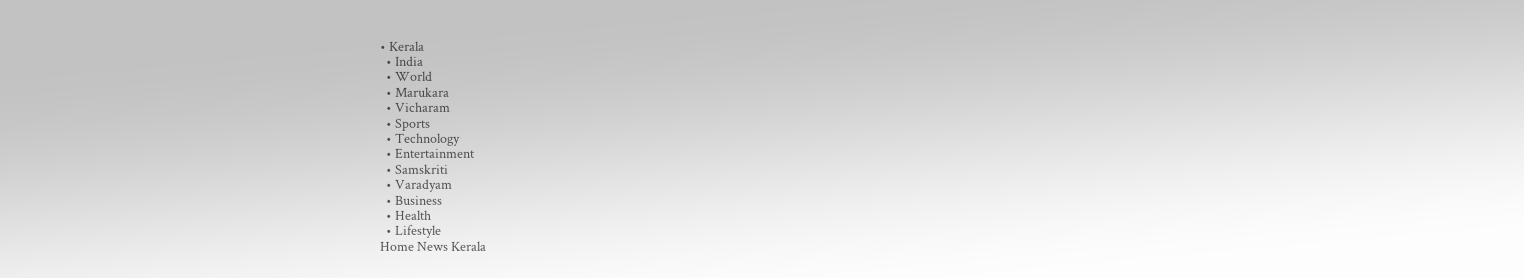• Kerala
  • India
  • World
  • Marukara
  • Vicharam
  • Sports
  • Technology
  • Entertainment
  • Samskriti
  • Varadyam
  • Business
  • Health
  • Lifestyle
Home News Kerala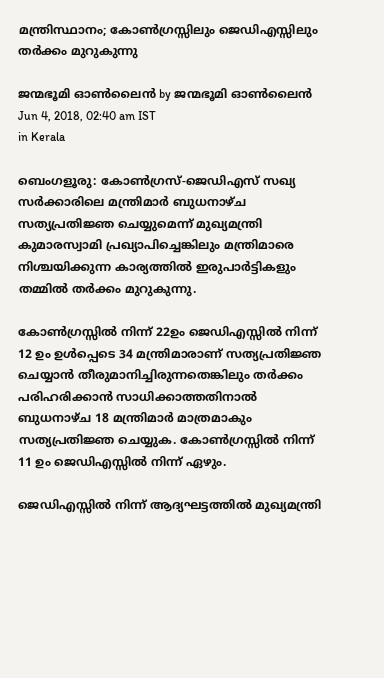മന്ത്രിസ്ഥാനം; കോണ്‍ഗ്രസ്സിലും ജെഡിഎസ്സിലും തര്‍ക്കം മുറുകുന്നു

ജന്മഭൂമി ഓണ്‍ലൈന്‍ by ജന്മഭൂമി ഓണ്‍ലൈന്‍
Jun 4, 2018, 02:40 am IST
in Kerala

ബെംഗളൂരു: കോണ്‍ഗ്രസ്-ജെഡിഎസ് സഖ്യ സര്‍ക്കാരിലെ മന്ത്രിമാര്‍ ബുധനാഴ്ച സത്യപ്രതിജ്ഞ ചെയ്യുമെന്ന് മുഖ്യമന്ത്രി കുമാരസ്വാമി പ്രഖ്യാപിച്ചെങ്കിലും മന്ത്രിമാരെ നിശ്ചയിക്കുന്ന കാര്യത്തില്‍ ഇരുപാര്‍ട്ടികളും തമ്മില്‍ തര്‍ക്കം മുറുകുന്നു.

കോണ്‍ഗ്രസ്സില്‍ നിന്ന് 22ഉം ജെഡിഎസ്സില്‍ നിന്ന് 12 ഉം ഉള്‍പ്പെടെ 34 മന്ത്രിമാരാണ് സത്യപ്രതിജ്ഞ ചെയ്യാന്‍ തീരുമാനിച്ചിരുന്നതെങ്കിലും തര്‍ക്കം പരിഹരിക്കാന്‍ സാധിക്കാത്തതിനാല്‍ ബുധനാഴ്ച 18 മന്ത്രിമാര്‍ മാത്രമാകും സത്യപ്രതിജ്ഞ ചെയ്യുക. കോണ്‍ഗ്രസ്സില്‍ നിന്ന് 11 ഉം ജെഡിഎസ്സില്‍ നിന്ന് ഏഴും.

ജെഡിഎസ്സില്‍ നിന്ന് ആദ്യഘട്ടത്തില്‍ മുഖ്യമന്ത്രി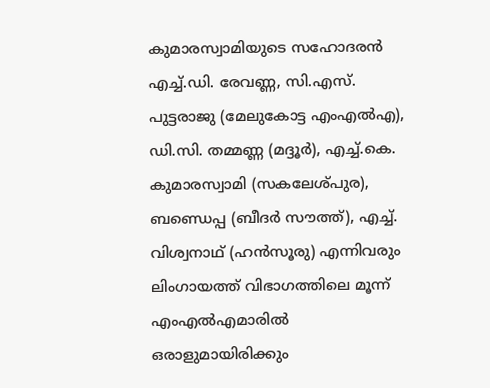കുമാരസ്വാമിയുടെ സഹോദരന്‍ എച്ച്.ഡി. രേവണ്ണ, സി.എസ്. പുട്ടരാജു (മേലുകോട്ട എംഎല്‍എ), ഡി.സി. തമ്മണ്ണ (മദ്ദൂര്‍), എച്ച്.കെ. കുമാരസ്വാമി (സകലേശ്പുര), ബണ്ഡെപ്പ (ബീദര്‍ സൗത്ത്), എച്ച്. വിശ്വനാഥ് (ഹന്‍സൂരു) എന്നിവരും ലിംഗായത്ത് വിഭാഗത്തിലെ മൂന്ന് എംഎല്‍എമാരില്‍ ഒരാളുമായിരിക്കും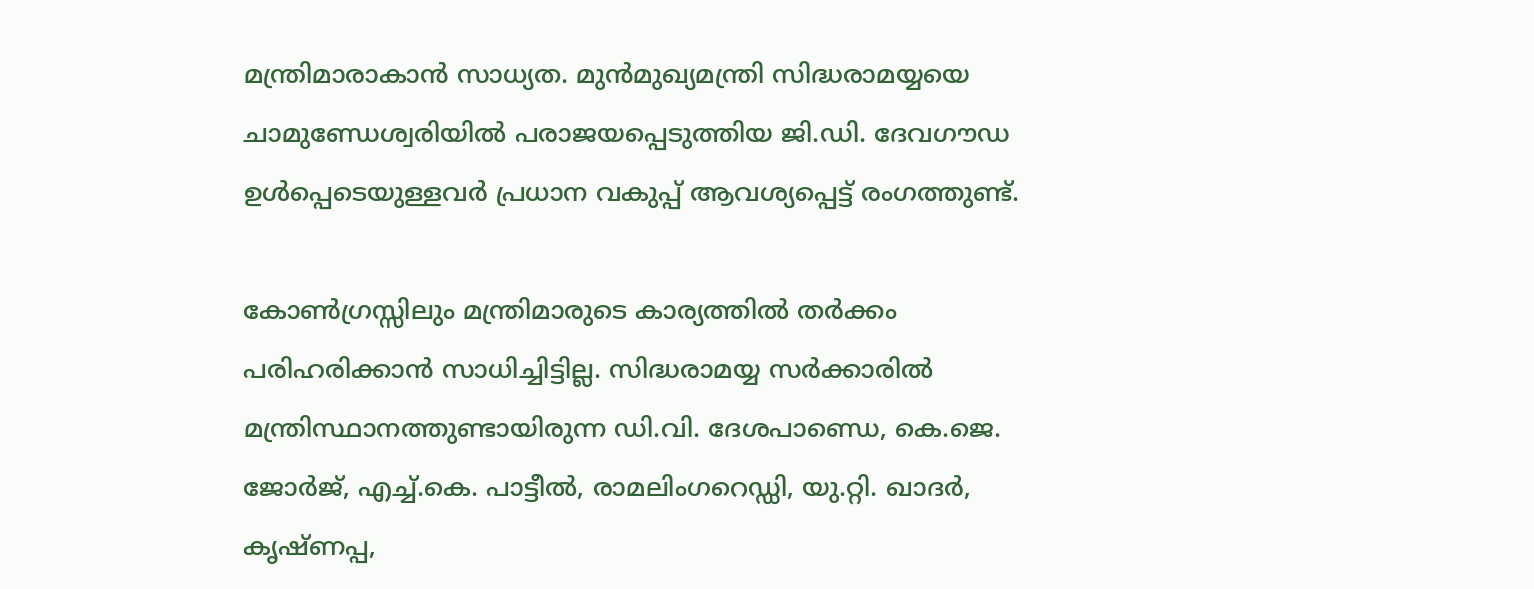മന്ത്രിമാരാകാന്‍ സാധ്യത. മുന്‍മുഖ്യമന്ത്രി സിദ്ധരാമയ്യയെ ചാമുണ്ഡേശ്വരിയില്‍ പരാജയപ്പെടുത്തിയ ജി.ഡി. ദേവഗൗഡ ഉള്‍പ്പെടെയുള്ളവര്‍ പ്രധാന വകുപ്പ് ആവശ്യപ്പെട്ട് രംഗത്തുണ്ട്.

കോണ്‍ഗ്രസ്സിലും മന്ത്രിമാരുടെ കാര്യത്തില്‍ തര്‍ക്കം പരിഹരിക്കാന്‍ സാധിച്ചിട്ടില്ല. സിദ്ധരാമയ്യ സര്‍ക്കാരില്‍ മന്ത്രിസ്ഥാനത്തുണ്ടായിരുന്ന ഡി.വി. ദേശപാണ്ഡെ, കെ.ജെ. ജോര്‍ജ്, എച്ച്.കെ. പാട്ടീല്‍, രാമലിംഗറെഡ്ഡി, യു.റ്റി. ഖാദര്‍, കൃഷ്ണപ്പ,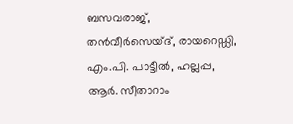ബസവരാജ്, തന്‍വീര്‍സെയ്ദ്, രായറെഡ്ഡി, എം.പി. പാട്ടീല്‍, ഹല്ലപ്പ, ആര്‍. സീതാറാം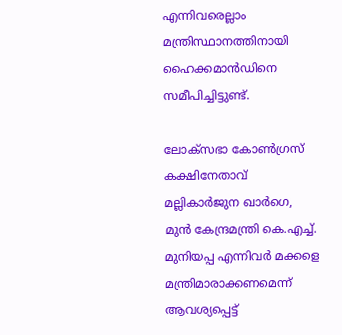എന്നിവരെല്ലാം മന്ത്രിസ്ഥാനത്തിനായി ഹൈക്കമാന്‍ഡിനെ സമീപിച്ചിട്ടുണ്ട്.

ലോക്‌സഭാ കോണ്‍ഗ്രസ് കക്ഷിനേതാവ് മല്ലികാര്‍ജുന ഖാര്‍ഗെ, മുന്‍ കേന്ദ്രമന്ത്രി കെ.എച്ച്. മുനിയപ്പ എന്നിവര്‍ മക്കളെ മന്ത്രിമാരാക്കണമെന്ന് ആവശ്യപ്പെട്ട്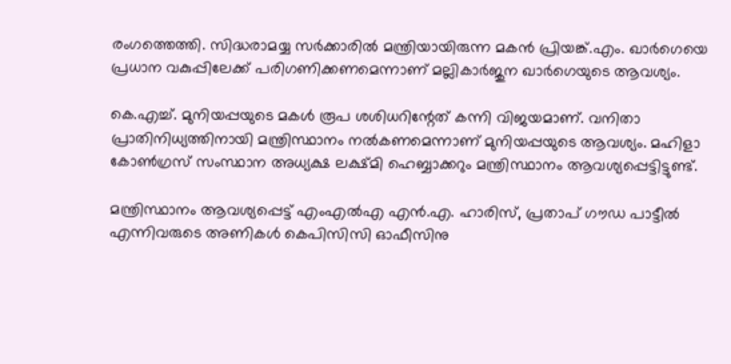രംഗത്തെത്തി. സിദ്ധരാമയ്യ സര്‍ക്കാരില്‍ മന്ത്രിയായിരുന്ന മകന്‍ പ്രിയങ്ക്.എം. ഖാര്‍ഗെയെ പ്രധാന വകുപ്പിലേക്ക് പരിഗണിക്കണമെന്നാണ് മല്ലികാര്‍ജുന ഖാര്‍ഗെയുടെ ആവശ്യം.

കെ.എച്ച്. മുനിയപ്പയുടെ മകള്‍ രൂപ ശശിധറിന്റേത് കന്നി വിജയമാണ്. വനിതാ പ്രാതിനിധ്യത്തിനായി മന്ത്രിസ്ഥാനം നല്‍കണമെന്നാണ് മുനിയപ്പയുടെ ആവശ്യം. മഹിളാ കോണ്‍ഗ്രസ് സംസ്ഥാന അധ്യക്ഷ ലക്ഷ്മി ഹെബ്ബാക്കറും മന്ത്രിസ്ഥാനം ആവശ്യപ്പെട്ടിട്ടുണ്ട്.

മന്ത്രിസ്ഥാനം ആവശ്യപ്പെട്ട് എംഎല്‍എ എന്‍.എ. ഹാരിസ്, പ്രതാപ് ഗൗഡ പാട്ടീല്‍ എന്നിവരുടെ അണികള്‍ കെപിസിസി ഓഫീസിനു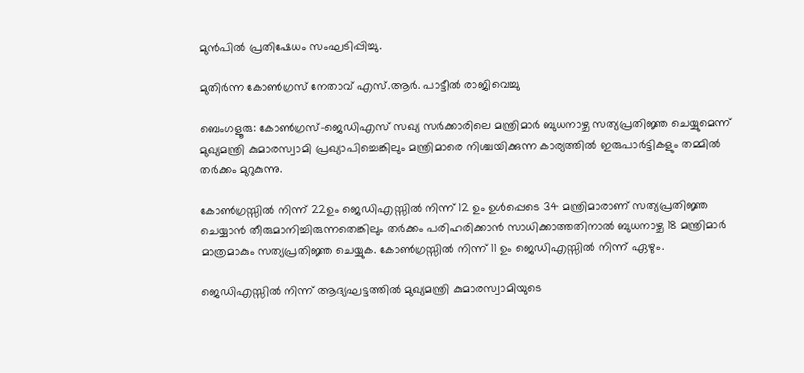മുന്‍പില്‍ പ്രതിഷേധം സംഘടിപ്പിച്ചു.

മുതിര്‍ന്ന കോണ്‍ഗ്രസ് നേതാവ് എസ്.ആര്‍. പാട്ടീല്‍ രാജിവെച്ചു

ബെംഗളൂരു: കോണ്‍ഗ്രസ്-ജെഡിഎസ് സഖ്യ സര്‍ക്കാരിലെ മന്ത്രിമാര്‍ ബുധനാഴ്ച സത്യപ്രതിജ്ഞ ചെയ്യുമെന്ന് മുഖ്യമന്ത്രി കുമാരസ്വാമി പ്രഖ്യാപിച്ചെങ്കിലും മന്ത്രിമാരെ നിശ്ചയിക്കുന്ന കാര്യത്തില്‍ ഇരുപാര്‍ട്ടികളും തമ്മില്‍ തര്‍ക്കം മുറുകുന്നു.

കോണ്‍ഗ്രസ്സില്‍ നിന്ന് 22ഉം ജെഡിഎസ്സില്‍ നിന്ന് 12 ഉം ഉള്‍പ്പെടെ 34 മന്ത്രിമാരാണ് സത്യപ്രതിജ്ഞ ചെയ്യാന്‍ തീരുമാനിച്ചിരുന്നതെങ്കിലും തര്‍ക്കം പരിഹരിക്കാന്‍ സാധിക്കാത്തതിനാല്‍ ബുധനാഴ്ച 18 മന്ത്രിമാര്‍ മാത്രമാകും സത്യപ്രതിജ്ഞ ചെയ്യുക. കോണ്‍ഗ്രസ്സില്‍ നിന്ന് 11 ഉം ജെഡിഎസ്സില്‍ നിന്ന് ഏഴും.

ജെഡിഎസ്സില്‍ നിന്ന് ആദ്യഘട്ടത്തില്‍ മുഖ്യമന്ത്രി കുമാരസ്വാമിയുടെ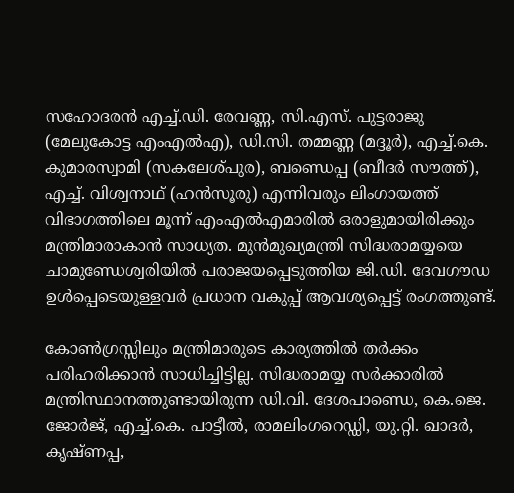സഹോദരന്‍ എച്ച്.ഡി. രേവണ്ണ, സി.എസ്. പുട്ടരാജു (മേലുകോട്ട എംഎല്‍എ), ഡി.സി. തമ്മണ്ണ (മദ്ദൂര്‍), എച്ച്.കെ. കുമാരസ്വാമി (സകലേശ്പുര), ബണ്ഡെപ്പ (ബീദര്‍ സൗത്ത്), എച്ച്. വിശ്വനാഥ് (ഹന്‍സൂരു) എന്നിവരും ലിംഗായത്ത് വിഭാഗത്തിലെ മൂന്ന് എംഎല്‍എമാരില്‍ ഒരാളുമായിരിക്കും മന്ത്രിമാരാകാന്‍ സാധ്യത. മുന്‍മുഖ്യമന്ത്രി സിദ്ധരാമയ്യയെ ചാമുണ്ഡേശ്വരിയില്‍ പരാജയപ്പെടുത്തിയ ജി.ഡി. ദേവഗൗഡ ഉള്‍പ്പെടെയുള്ളവര്‍ പ്രധാന വകുപ്പ് ആവശ്യപ്പെട്ട് രംഗത്തുണ്ട്.

കോണ്‍ഗ്രസ്സിലും മന്ത്രിമാരുടെ കാര്യത്തില്‍ തര്‍ക്കം പരിഹരിക്കാന്‍ സാധിച്ചിട്ടില്ല. സിദ്ധരാമയ്യ സര്‍ക്കാരില്‍ മന്ത്രിസ്ഥാനത്തുണ്ടായിരുന്ന ഡി.വി. ദേശപാണ്ഡെ, കെ.ജെ. ജോര്‍ജ്, എച്ച്.കെ. പാട്ടീല്‍, രാമലിംഗറെഡ്ഡി, യു.റ്റി. ഖാദര്‍, കൃഷ്ണപ്പ,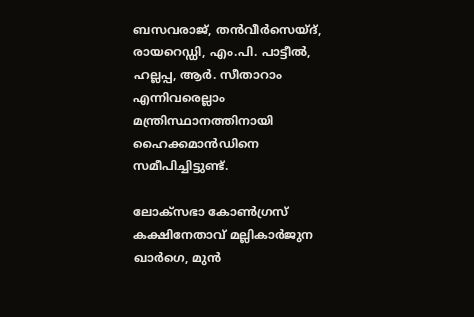ബസവരാജ്, തന്‍വീര്‍സെയ്ദ്, രായറെഡ്ഡി, എം.പി. പാട്ടീല്‍, ഹല്ലപ്പ, ആര്‍. സീതാറാം എന്നിവരെല്ലാം മന്ത്രിസ്ഥാനത്തിനായി ഹൈക്കമാന്‍ഡിനെ സമീപിച്ചിട്ടുണ്ട്.

ലോക്‌സഭാ കോണ്‍ഗ്രസ് കക്ഷിനേതാവ് മല്ലികാര്‍ജുന ഖാര്‍ഗെ, മുന്‍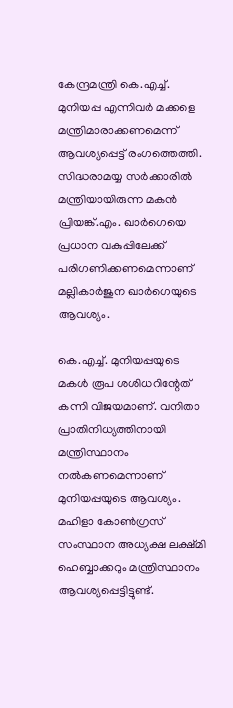കേന്ദ്രമന്ത്രി കെ.എച്ച്. മുനിയപ്പ എന്നിവര്‍ മക്കളെ മന്ത്രിമാരാക്കണമെന്ന് ആവശ്യപ്പെട്ട് രംഗത്തെത്തി. സിദ്ധരാമയ്യ സര്‍ക്കാരില്‍ മന്ത്രിയായിരുന്ന മകന്‍ പ്രിയങ്ക്.എം. ഖാര്‍ഗെയെ പ്രധാന വകുപ്പിലേക്ക് പരിഗണിക്കണമെന്നാണ് മല്ലികാര്‍ജുന ഖാര്‍ഗെയുടെ ആവശ്യം.

കെ.എച്ച്. മുനിയപ്പയുടെ മകള്‍ രൂപ ശശിധറിന്റേത് കന്നി വിജയമാണ്. വനിതാ പ്രാതിനിധ്യത്തിനായി മന്ത്രിസ്ഥാനം നല്‍കണമെന്നാണ് മുനിയപ്പയുടെ ആവശ്യം. മഹിളാ കോണ്‍ഗ്രസ് സംസ്ഥാന അധ്യക്ഷ ലക്ഷ്മി ഹെബ്ബാക്കറും മന്ത്രിസ്ഥാനം ആവശ്യപ്പെട്ടിട്ടുണ്ട്.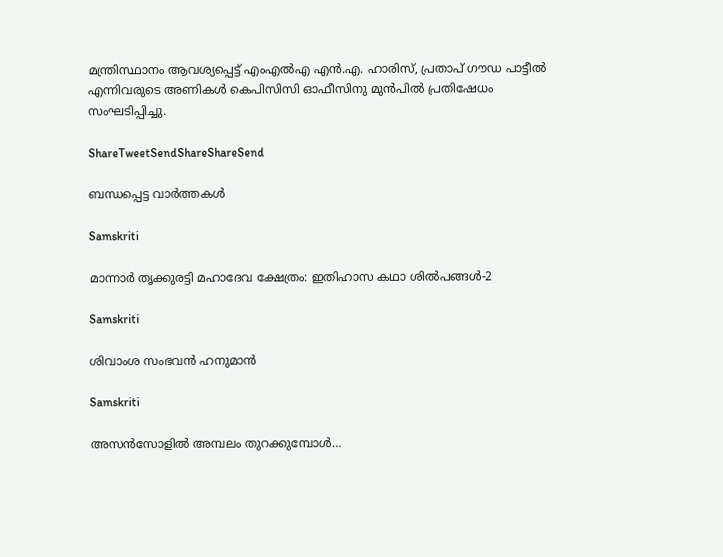മന്ത്രിസ്ഥാനം ആവശ്യപ്പെട്ട് എംഎല്‍എ എന്‍.എ. ഹാരിസ്, പ്രതാപ് ഗൗഡ പാട്ടീല്‍ എന്നിവരുടെ അണികള്‍ കെപിസിസി ഓഫീസിനു മുന്‍പില്‍ പ്രതിഷേധം സംഘടിപ്പിച്ചു.

ShareTweetSendShareShareSend

ബന്ധപ്പെട്ട വാര്‍ത്തകള്‍

Samskriti

മാന്നാര്‍ തൃക്കുരട്ടി മഹാദേവ ക്ഷേത്രം: ഇതിഹാസ കഥാ ശില്‍പങ്ങള്‍-2

Samskriti

ശിവാംശ സംഭവന്‍ ഹനുമാന്‍

Samskriti

അസന്‍സോളില്‍ അമ്പലം തുറക്കുമ്പോള്‍…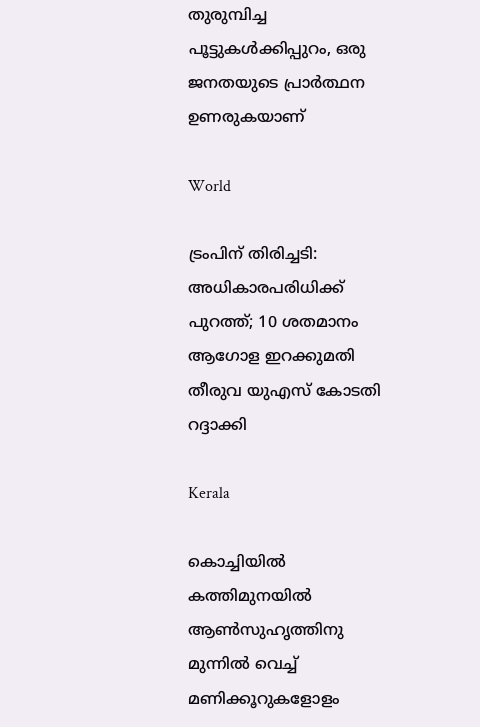തുരുമ്പിച്ച പൂട്ടുകള്‍ക്കിപ്പുറം, ഒരു ജനതയുടെ പ്രാര്‍ത്ഥന ഉണരുകയാണ്

World

ട്രംപിന് തിരിച്ചടി: അധികാരപരിധിക്ക് പുറത്ത്; 10 ശതമാനം ആഗോള ഇറക്കുമതി തീരുവ യുഎസ് കോടതി റദ്ദാക്കി

Kerala

കൊച്ചിയിൽ കത്തിമുനയിൽ ആൺസുഹൃത്തിനു മുന്നിൽ വെച്ച് മണിക്കൂറുകളോളം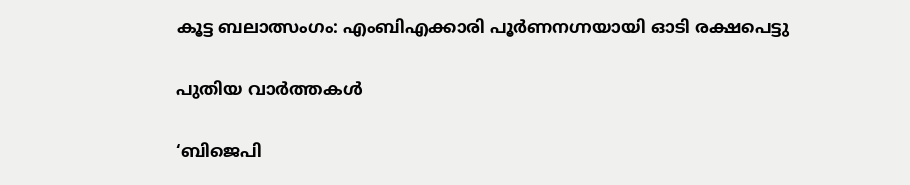കൂട്ട ബലാത്സംഗം: എംബിഎക്കാരി പൂർണനഗ്നയായി ഓടി രക്ഷപെട്ടു

പുതിയ വാര്‍ത്തകള്‍

‘ബിജെപി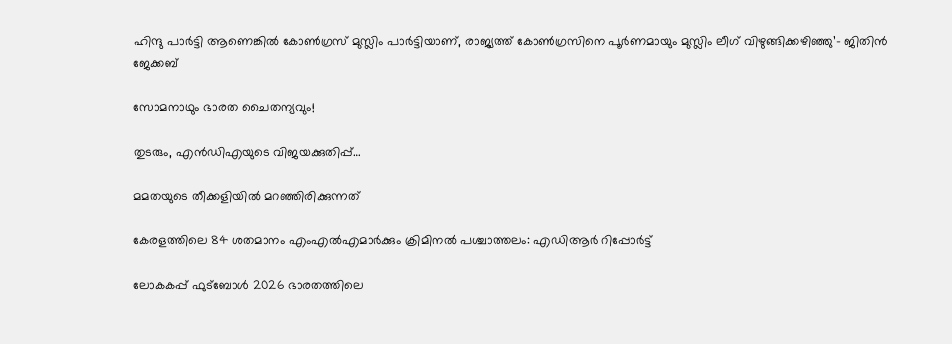ഹിന്ദു പാർട്ടി ആണെങ്കിൽ കോൺഗ്രസ്‌ മുസ്ലിം പാർട്ടിയാണ്, രാജ്യത്ത് കോൺഗ്രസിനെ പൂർണമായും മുസ്ലിം ലീഗ് വിഴുങ്ങിക്കഴിഞ്ഞു’- ജിതിൻ ജേക്കബ്

സോമനാഥും ഭാരത ചൈതന്യവും!

തുടരും, എന്‍ഡിഎയുടെ വിജയക്കുതിപ്പ്…

മമതയുടെ തീക്കളിയില്‍ മറഞ്ഞിരിക്കുന്നത്

കേരളത്തിലെ 84 ശതമാനം എംഎൽഎമാർക്കും ക്രിമിനൽ പശ്ചാത്തലം: എഡിആർ റിപ്പോർട്ട്

ലോകകപ്പ് ഫുട്‌ബോള്‍ 2026 ഭാരതത്തിലെ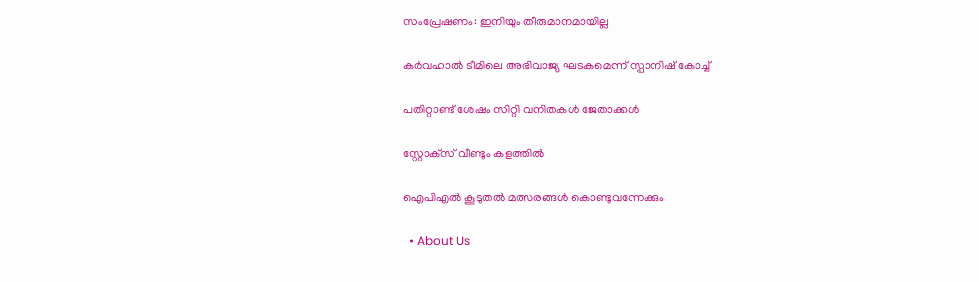സംപ്രേഷണം: ഇനിയും തീരുമാനമായില്ല

കര്‍വഹാല്‍ ടീമിലെ അഭിവാജ്യ ഘടകമെന്ന് സ്പാനിഷ് കോച്ച്

പതിറ്റാണ്ട് ശേഷം സിറ്റി വനിതകള്‍ ജേതാക്കള്‍

സ്റ്റോക്‌സ് വീണ്ടും കളത്തില്‍

ഐപിഎല്‍ കൂടുതല്‍ മത്സരങ്ങള്‍ കൊണ്ടുവന്നേക്കും

  • About Us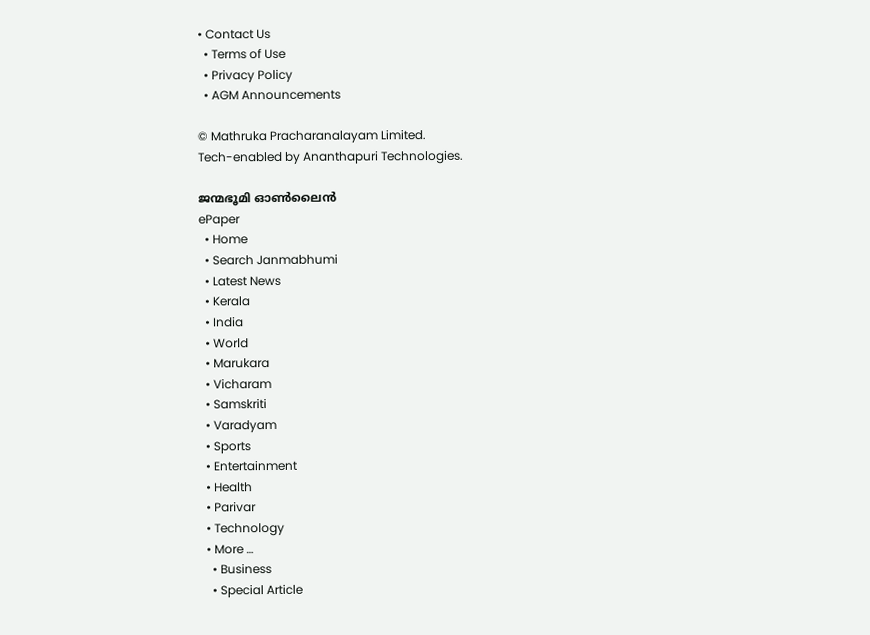• Contact Us
  • Terms of Use
  • Privacy Policy
  • AGM Announcements

© Mathruka Pracharanalayam Limited.
Tech-enabled by Ananthapuri Technologies.

ജന്മഭൂമി ഓണ്‍ലൈന്‍
ePaper
  • Home
  • Search Janmabhumi
  • Latest News
  • Kerala
  • India
  • World
  • Marukara
  • Vicharam
  • Samskriti
  • Varadyam
  • Sports
  • Entertainment
  • Health
  • Parivar
  • Technology
  • More …
    • Business
    • Special Article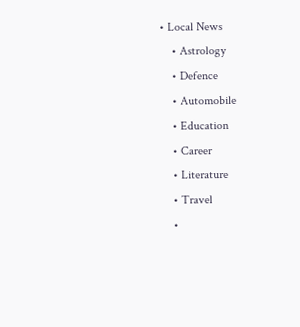• Local News
    • Astrology
    • Defence
    • Automobile
    • Education
    • Career
    • Literature
    • Travel
    •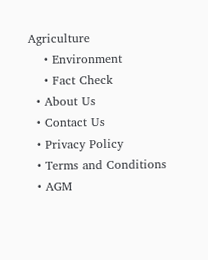Agriculture
    • Environment
    • Fact Check
  • About Us
  • Contact Us
  • Privacy Policy
  • Terms and Conditions
  • AGM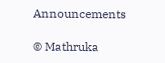Announcements

© Mathruka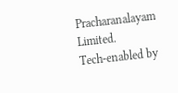Pracharanalayam Limited.
Tech-enabled by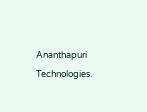Ananthapuri Technologies.